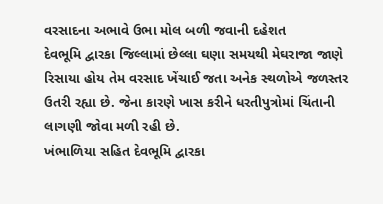વરસાદના અભાવે ઉભા મોલ બળી જવાની દહેશત
દેવભૂમિ દ્વારકા જિલ્લામાં છેલ્લા ઘણા સમયથી મેઘરાજા જાણે રિસાયા હોય તેમ વરસાદ ખેંચાઈ જતા અનેક સ્થળોએ જળસ્તર ઉતરી રહ્યા છે. જેના કારણે ખાસ કરીને ધરતીપુત્રોમાં ચિંતાની લાગણી જોવા મળી રહી છે.
ખંભાળિયા સહિત દેવભૂમિ દ્વારકા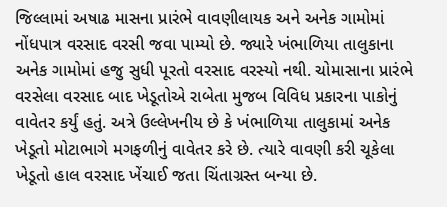જિલ્લામાં અષાઢ માસના પ્રારંભે વાવણીલાયક અને અનેક ગામોમાં નોંધપાત્ર વરસાદ વરસી જવા પામ્યો છે. જ્યારે ખંભાળિયા તાલુકાના અનેક ગામોમાં હજુ સુધી પૂરતો વરસાદ વરસ્યો નથી. ચોમાસાના પ્રારંભે વરસેલા વરસાદ બાદ ખેડૂતોએ રાબેતા મુજબ વિવિધ પ્રકારના પાકોનું વાવેતર કર્યું હતું. અત્રે ઉલ્લેખનીય છે કે ખંભાળિયા તાલુકામાં અનેક ખેડૂતો મોટાભાગે મગફળીનું વાવેતર કરે છે. ત્યારે વાવણી કરી ચૂકેલા ખેડૂતો હાલ વરસાદ ખેંચાઈ જતા ચિંતાગ્રસ્ત બન્યા છે.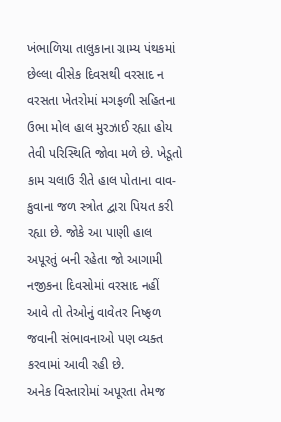ખંભાળિયા તાલુકાના ગ્રામ્ય પંથકમાં છેલ્લા વીસેક દિવસથી વરસાદ ન વરસતા ખેતરોમાં મગફળી સહિતના ઉભા મોલ હાલ મુરઝાઈ રહ્યા હોય તેવી પરિસ્થિતિ જોવા મળે છે. ખેડૂતો કામ ચલાઉ રીતે હાલ પોતાના વાવ-કુવાના જળ સ્ત્રોત દ્વારા પિયત કરી રહ્યા છે. જોકે આ પાણી હાલ અપૂરતું બની રહેતા જો આગામી નજીકના દિવસોમાં વરસાદ નહીં આવે તો તેઓનું વાવેતર નિષ્ફળ જવાની સંભાવનાઓ પણ વ્યક્ત કરવામાં આવી રહી છે.
અનેક વિસ્તારોમાં અપૂરતા તેમજ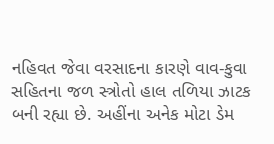નહિવત જેવા વરસાદના કારણે વાવ-કુવા સહિતના જળ સ્ત્રોતો હાલ તળિયા ઝાટક બની રહ્યા છે. અહીંના અનેક મોટા ડેમ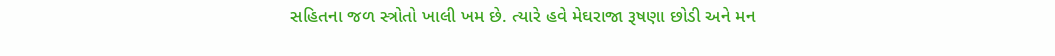સહિતના જળ સ્ત્રોતો ખાલી ખમ છે. ત્યારે હવે મેઘરાજા રૂષણા છોડી અને મન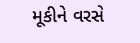મૂકીને વરસે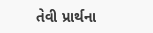તેવી પ્રાર્થના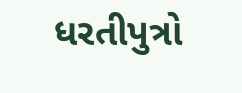ધરતીપુત્રો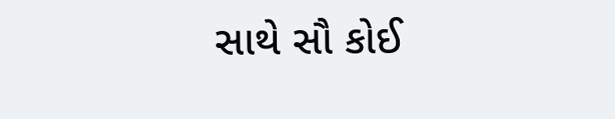સાથે સૌ કોઈ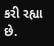કરી રહ્યા છે.